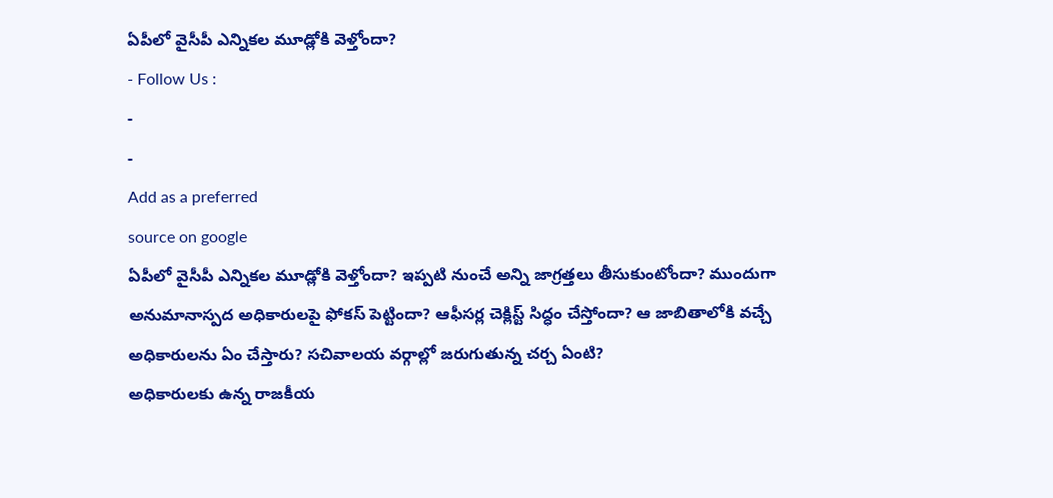ఏపీలో వైసీపీ ఎన్నికల మూడ్లోకి వెళ్తోందా?
- Follow Us :
-
-
Add as a preferred
source on google
ఏపీలో వైసీపీ ఎన్నికల మూడ్లోకి వెళ్తోందా? ఇప్పటి నుంచే అన్ని జాగ్రత్తలు తీసుకుంటోందా? ముందుగా అనుమానాస్పద అధికారులపై ఫోకస్ పెట్టిందా? ఆఫీసర్ల చెక్లిస్ట్ సిద్ధం చేస్తోందా? ఆ జాబితాలోకి వచ్చే అధికారులను ఏం చేస్తారు? సచివాలయ వర్గాల్లో జరుగుతున్న చర్చ ఏంటి?
అధికారులకు ఉన్న రాజకీయ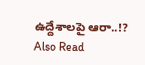ఉద్దేశాలపై ఆరా..!?
Also Read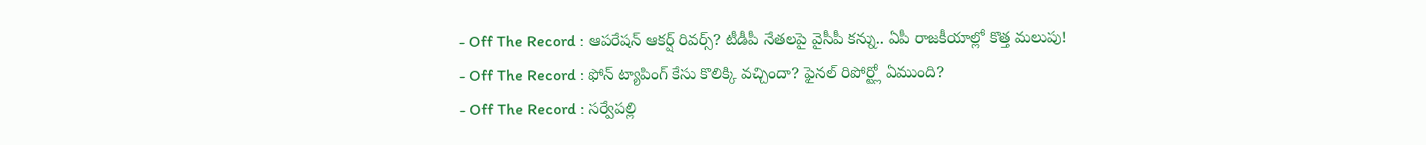- Off The Record : ఆపరేషన్ ఆకర్ష్ రివర్స్? టీడీపీ నేతలపై వైసీపీ కన్ను.. ఏపీ రాజకీయాల్లో కొత్త మలుపు!
- Off The Record : ఫోన్ ట్యాపింగ్ కేసు కొలిక్కి వచ్చిందా? ఫైనల్ రిపోర్ట్లో ఏముంది?
- Off The Record : సర్వేపల్లి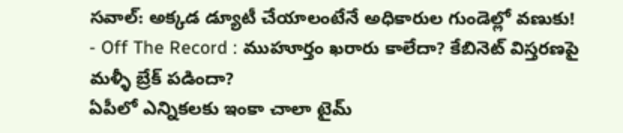సవాల్: అక్కడ డ్యూటీ చేయాలంటేనే అధికారుల గుండెల్లో వణుకు!
- Off The Record : ముహూర్తం ఖరారు కాలేదా? కేబినెట్ విస్తరణపై మళ్ళీ బ్రేక్ పడిందా?
ఏపీలో ఎన్నికలకు ఇంకా చాలా టైమ్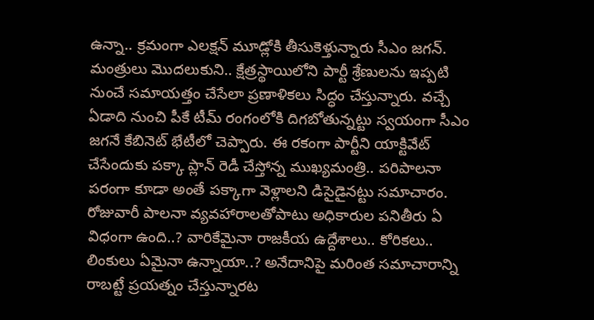ఉన్నా.. క్రమంగా ఎలక్షన్ మూడ్లోకి తీసుకెళ్తున్నారు సీఎం జగన్. మంత్రులు మొదలుకుని.. క్షేత్రస్థాయిలోని పార్టీ శ్రేణులను ఇప్పటి నుంచే సమాయత్తం చేసేలా ప్రణాళికలు సిద్ధం చేస్తున్నారు. వచ్చే ఏడాది నుంచి పీకే టీమ్ రంగంలోకి దిగబోతున్నట్టు స్వయంగా సీఎం జగనే కేబినెట్ భేటీలో చెప్పారు. ఈ రకంగా పార్టీని యాక్టివేట్ చేసేందుకు పక్కా ప్లాన్ రెడీ చేస్తోన్న ముఖ్యమంత్రి.. పరిపాలనా పరంగా కూడా అంతే పక్కాగా వెళ్లాలని డిసైడైనట్టు సమాచారం. రోజువారీ పాలనా వ్యవహారాలతోపాటు అధికారుల పనితీరు ఏ విధంగా ఉంది..? వారికేమైనా రాజకీయ ఉద్దేశాలు.. కోరికలు.. లింకులు ఏమైనా ఉన్నాయా..? అనేదానిపై మరింత సమాచారాన్ని రాబట్టే ప్రయత్నం చేస్తున్నారట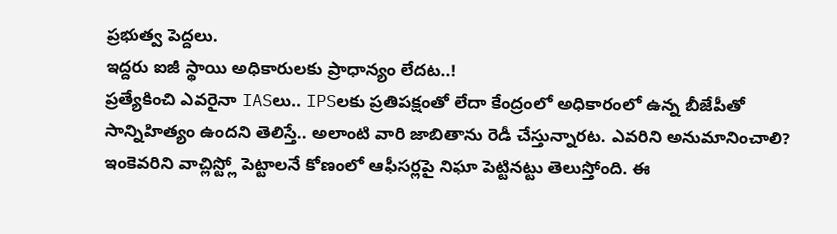ప్రభుత్వ పెద్దలు.
ఇద్దరు ఐజీ స్థాయి అధికారులకు ప్రాధాన్యం లేదట..!
ప్రత్యేకించి ఎవరైనా IASలు.. IPSలకు ప్రతిపక్షంతో లేదా కేంద్రంలో అధికారంలో ఉన్న బీజేపీతో సాన్నిహిత్యం ఉందని తెలిస్తే.. అలాంటి వారి జాబితాను రెడీ చేస్తున్నారట. ఎవరిని అనుమానించాలి? ఇంకెవరిని వాచ్లిస్ట్లో పెట్టాలనే కోణంలో ఆఫీసర్లపై నిఘా పెట్టినట్టు తెలుస్తోంది. ఈ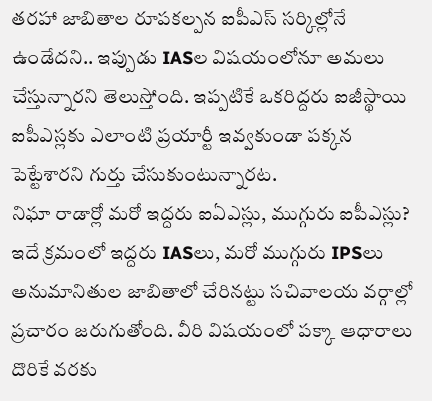తరహా జాబితాల రూపకల్పన ఐపీఎస్ సర్కిల్లోనే ఉండేదని.. ఇప్పుడు IASల విషయంలోనూ అమలు చేస్తున్నారని తెలుస్తోంది. ఇప్పటికే ఒకరిద్దరు ఐజీస్థాయి ఐపీఎస్లకు ఎలాంటి ప్రయార్టీ ఇవ్వకుండా పక్కన పెట్టేశారని గుర్తు చేసుకుంటున్నారట.
నిఘా రాడార్లో మరో ఇద్దరు ఐఏఎస్లు, ముగ్గురు ఐపీఎస్లు?
ఇదే క్రమంలో ఇద్దరు IASలు, మరో ముగ్గురు IPSలు అనుమానితుల జాబితాలో చేరినట్టు సచివాలయ వర్గాల్లో ప్రచారం జరుగుతోంది. వీరి విషయంలో పక్కా ఆధారాలు దొరికే వరకు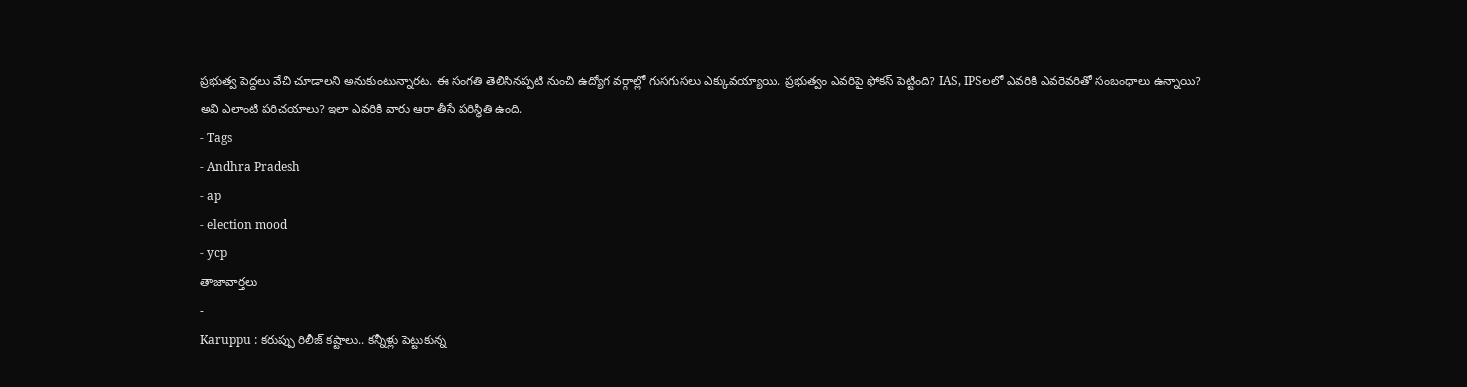ప్రభుత్వ పెద్దలు వేచి చూడాలని అనుకుంటున్నారట. ఈ సంగతి తెలిసినప్పటి నుంచి ఉద్యోగ వర్గాల్లో గుసగుసలు ఎక్కువయ్యాయి. ప్రభుత్వం ఎవరిపై ఫోకస్ పెట్టింది? IAS, IPSలలో ఎవరికి ఎవరెవరితో సంబంధాలు ఉన్నాయి? అవి ఎలాంటి పరిచయాలు? ఇలా ఎవరికి వారు ఆరా తీసే పరిస్థితి ఉంది.
- Tags
- Andhra Pradesh
- ap
- election mood
- ycp
తాజావార్తలు
-
Karuppu : కరుప్పు రిలీజ్ కష్టాలు.. కన్నీళ్లు పెట్టుకున్న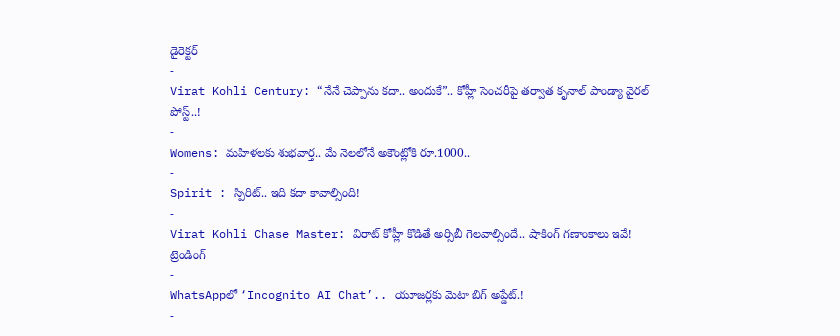డైరెక్టర్
-
Virat Kohli Century: “నేనే చెప్పాను కదా.. అందుకే”.. కోహ్లీ సెంచరీపై తర్వాత కృనాల్ పాండ్యా వైరల్ పోస్ట్..!
-
Womens: మహిళలకు శుభవార్త.. మే నెలలోనే అకౌంట్లోకి రూ.1000..
-
Spirit : స్పిరిట్.. ఇది కదా కావాల్సింది!
-
Virat Kohli Chase Master: విరాట్ కోహ్లీ కొడితే అర్సిబీ గెలవాల్సిందే.. షాకింగ్ గణాంకాలు ఇవే!
ట్రెండింగ్
-
WhatsAppలో ‘Incognito AI Chat’.. యూజర్లకు మెటా బిగ్ అప్డేట్.!
-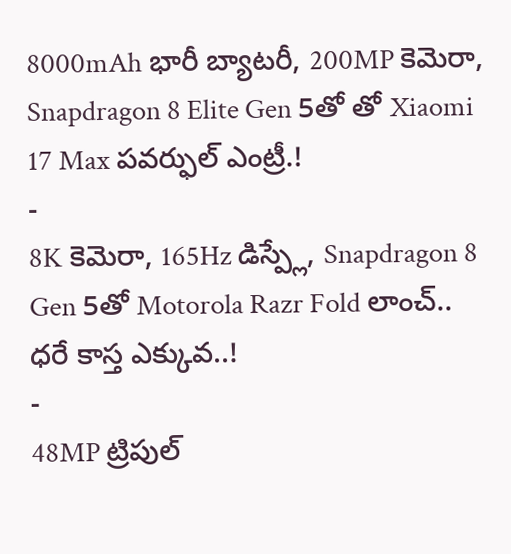8000mAh భారీ బ్యాటరీ, 200MP కెమెరా, Snapdragon 8 Elite Gen 5తో తో Xiaomi 17 Max పవర్ఫుల్ ఎంట్రీ.!
-
8K కెమెరా, 165Hz డిస్ప్లే, Snapdragon 8 Gen 5తో Motorola Razr Fold లాంచ్.. ధరే కాస్త ఎక్కువ..!
-
48MP ట్రిపుల్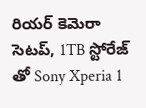రియర్ కెమెరా సెటప్, 1TB స్టోరేజ్ తో Sony Xperia 1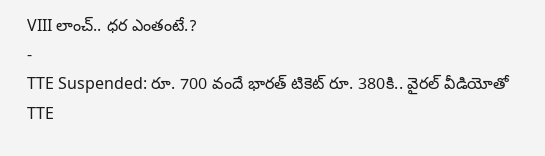VIII లాంచ్.. ధర ఎంతంటే.?
-
TTE Suspended: రూ. 700 వందే భారత్ టికెట్ రూ. 380కి.. వైరల్ వీడియోతో TTE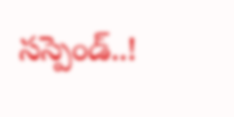సస్పెండ్..!